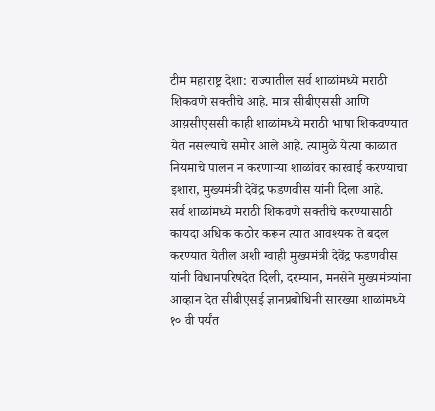टीम महाराष्ट्र देशा: राज्यातील सर्व शाळांमध्ये मराठी शिकवणे सक्तीचे आहे. मात्र सीबीएससी आणि आय़सीएससी काही शाळांमध्ये मराठी भाषा शिकवण्यात येत नसल्याचे समोर आले आहे. त्यामुळे येत्या काळात नियमाचे पालन न करणाऱ्या शाळांवर कारवाई करण्याचा इशारा, मुख्यमंत्री देवेंद्र फडणवीस यांनी दिला आहे.
सर्व शाळांमध्ये मराठी शिकवणे सक्तीचे करण्यासाठी कायदा अधिक कठोर करून त्यात आवश्यक ते बदल करण्यात येतील अशी ग्वाही मुख्यमंत्री देवेंद्र फडणवीस यांनी विधानपरिषदेत दिली, दरम्यान, मनसेने मुख्यमंत्र्यांना आव्हान देत सीबीएसई ज्ञानप्रबोधिनी सारख्या शाळांमध्ये १० वी पर्यंत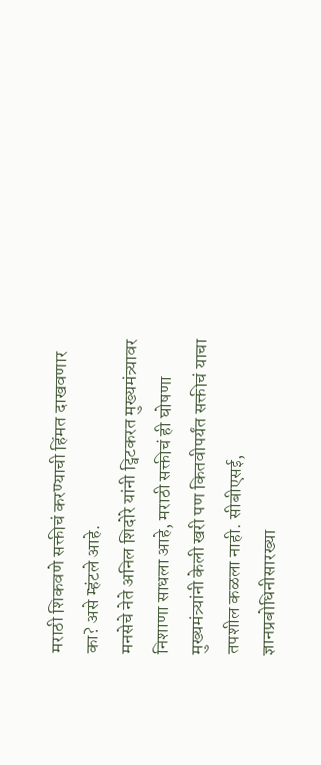मराठी शिकवणे सक्तीचं करण्याची हिंमत दाखवणार का? असे म्हंटले आहे.
मनसेचे नेते अनिल शिदोरे यांनी ट्विटकरत मुख्यमंत्र्यावर निशाणा साधला आहे, मराठी सक्तीचं ही घोषणा मुख्यमंत्र्यांनी केली खरी पण कितवीपर्यंत सक्तीचं याचा तपशील कळला नाही. सीबीएसई, ज्ञानप्रबोधिनीसारख्या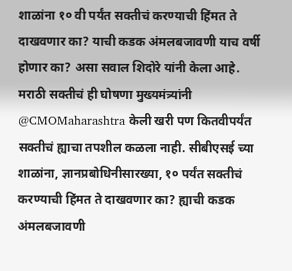शाळांना १० वी पर्यंत सक्तीचं करण्याची हिंमत ते दाखवणार का? याची कडक अंमलबजावणी याच वर्षी होणार का? असा सवाल शिदोरे यांनी केला आहे.
मराठी सक्तीचं ही घोषणा मुख्यमंत्र्यांनी @CMOMaharashtra केली खरी पण कितवीपर्यंत सक्तीचं ह्याचा तपशील कळला नाही. सीबीएसई च्या शाळांना, ज्ञानप्रबोधिनीसारख्या, १० पर्यंत सक्तीचं करण्याची हिंमत ते दाखवणार का? ह्याची कडक अंमलबजावणी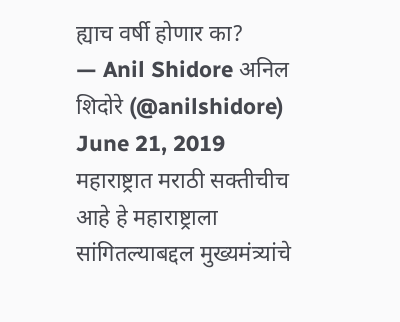ह्याच वर्षी होणार का?
— Anil Shidore अनिल शिदोरे (@anilshidore) June 21, 2019
महाराष्ट्रात मराठी सक्तीचीच आहे हे महाराष्ट्राला सांगितल्याबद्दल मुख्यमंत्र्यांचे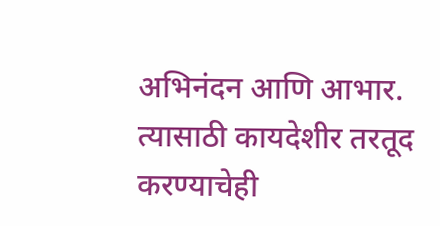अभिनंदन आणि आभार. त्यासाठी कायदेशीर तरतूद करण्याचेही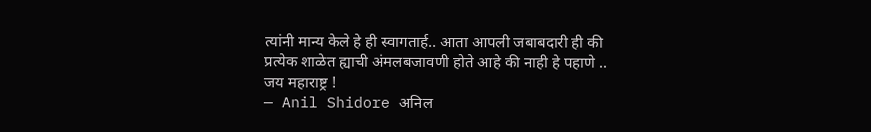त्यांनी मान्य केले हे ही स्वागतार्ह.. आता आपली जबाबदारी ही की प्रत्येक शाळेत ह्याची अंमलबजावणी होते आहे की नाही हे पहाणे .. जय महाराष्ट्र !
— Anil Shidore अनिल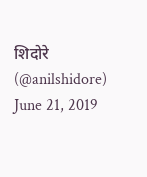शिदोरे (@anilshidore) June 21, 2019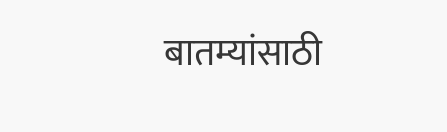बातम्यांसाठी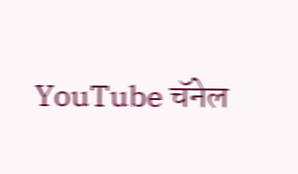YouTube चॅनेल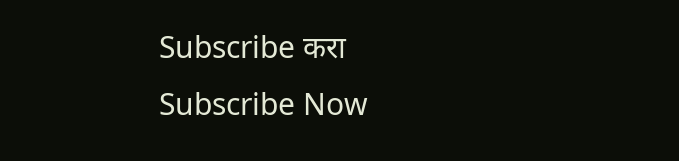Subscribe करा
Subscribe Now